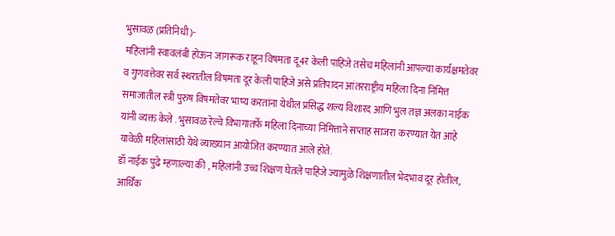भुसावळ (प्रतिनिधी )-
महिलांनी स्वावलंबी होऊन जागरूक राहून विषमता दू4र केली पाहिजे तसेच महिलांनी आपल्या कार्यक्षमतेवर व गुणवत्तेवर सर्व स्थरातील विषमता दूर केली पाहिजे असे प्रतिपादन आंतरराष्ट्रीय महिला दिना निमित्त समाजातील स्त्री पुरुष विषमतेवर भाष्य करतांना येथील प्रसिद्ध शल्य विशारद आणि भुल तज्ञ अलका नाईक यांनी व्यक्त केले . भुसावळ रेल्वे विभागातर्फे महिला दिनाच्या निमित्ताने सप्ताह साजरा करण्यात येत आहे यावेळी महिलांसाठी येथे व्याख्यान आयोजित करण्यात आले होते.
डॉ नाईक पुढे म्हणाल्या की , महिलांनी उच्च शिक्षण घेतले पाहिजे ज्यामुळे शिक्षणातील भेदभाव दूर होतील, आर्थिक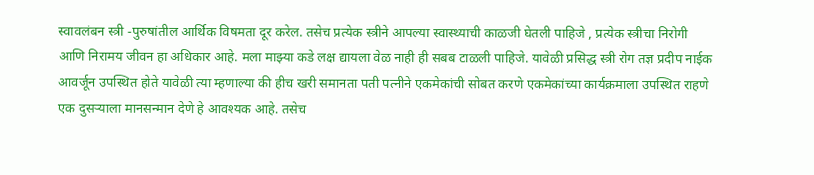स्वावलंबन स्त्री -पुरुषांतील आर्थिक विषमता दूर करेल. तसेच प्रत्येक स्त्रीने आपल्या स्वास्थ्याची काळजी घेतली पाहिजे , प्रत्येक स्त्रीचा निरोगी आणि निरामय जीवन हा अधिकार आहे. मला माझ्या कडे लक्ष द्यायला वेळ नाही ही सबब टाळली पाहिजे. यावेळी प्रसिद्ध स्त्री रोग तज्ञ प्रदीप नाईक आवर्जून उपस्थित होते यावेळी त्या म्हणाल्या की हीच खरी समानता पती पत्नीने एकमेकांची सोबत करणे एकमेकांच्या कार्यक्रमाला उपस्थित राहणे एक दुसऱ्याला मानसन्मान देणे हे आवश्यक आहे. तसेच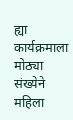ह्या कार्यक्रमाला मोठ्या संख्येने महिला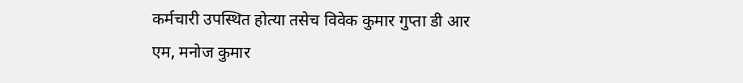कर्मचारी उपस्थित होत्या तसेच विवेक कुमार गुप्ता डी आर एम, मनोज कुमार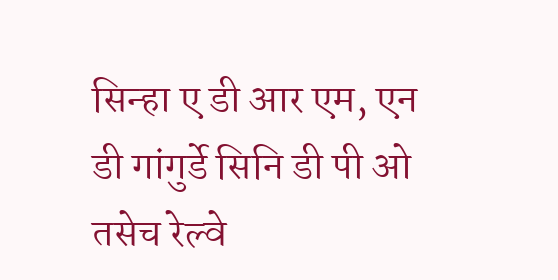सिन्हा ए डी आर एम, एन डी गांगुर्डे सिनि डी पी ओ तसेच रेल्वे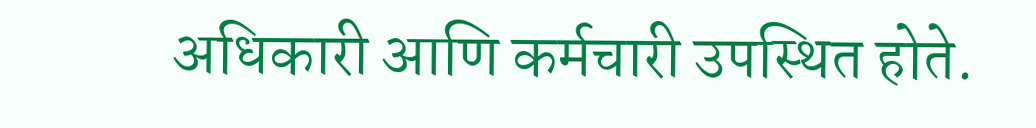अधिकारी आणि कर्मचारी उपस्थित होते.